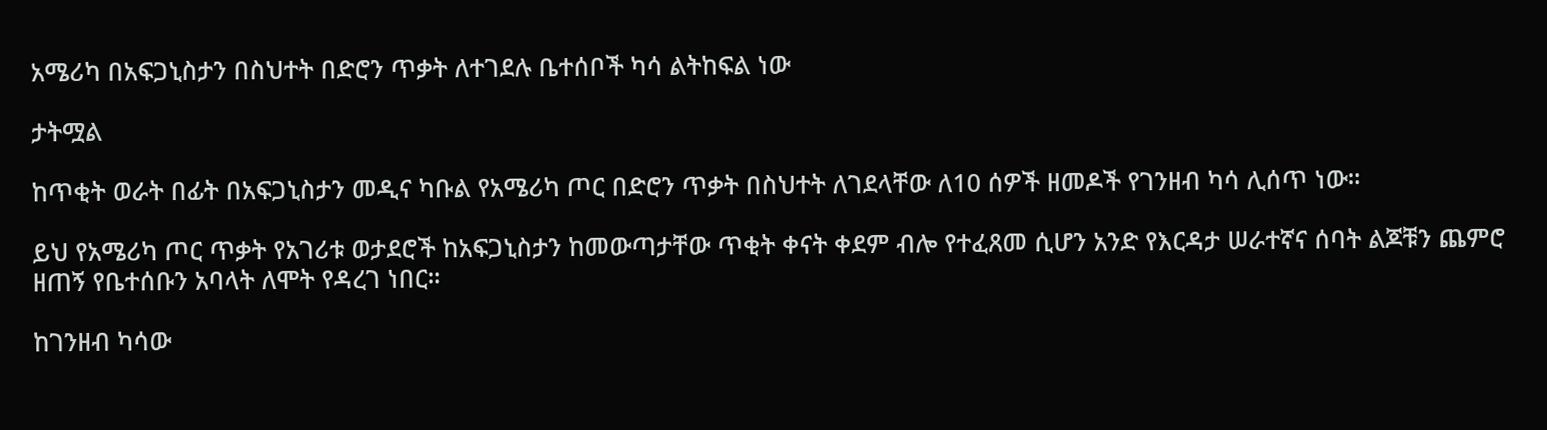አሜሪካ በአፍጋኒስታን በስህተት በድሮን ጥቃት ለተገደሉ ቤተሰቦች ካሳ ልትከፍል ነው

ታትሟል

ከጥቂት ወራት በፊት በአፍጋኒስታን መዲና ካቡል የአሜሪካ ጦር በድሮን ጥቃት በስህተት ለገደላቸው ለ10 ሰዎች ዘመዶች የገንዘብ ካሳ ሊሰጥ ነው።

ይህ የአሜሪካ ጦር ጥቃት የአገሪቱ ወታደሮች ከአፍጋኒስታን ከመውጣታቸው ጥቂት ቀናት ቀደም ብሎ የተፈጸመ ሲሆን አንድ የእርዳታ ሠራተኛና ሰባት ልጆቹን ጨምሮ ዘጠኝ የቤተሰቡን አባላት ለሞት የዳረገ ነበር።

ከገንዘብ ካሳው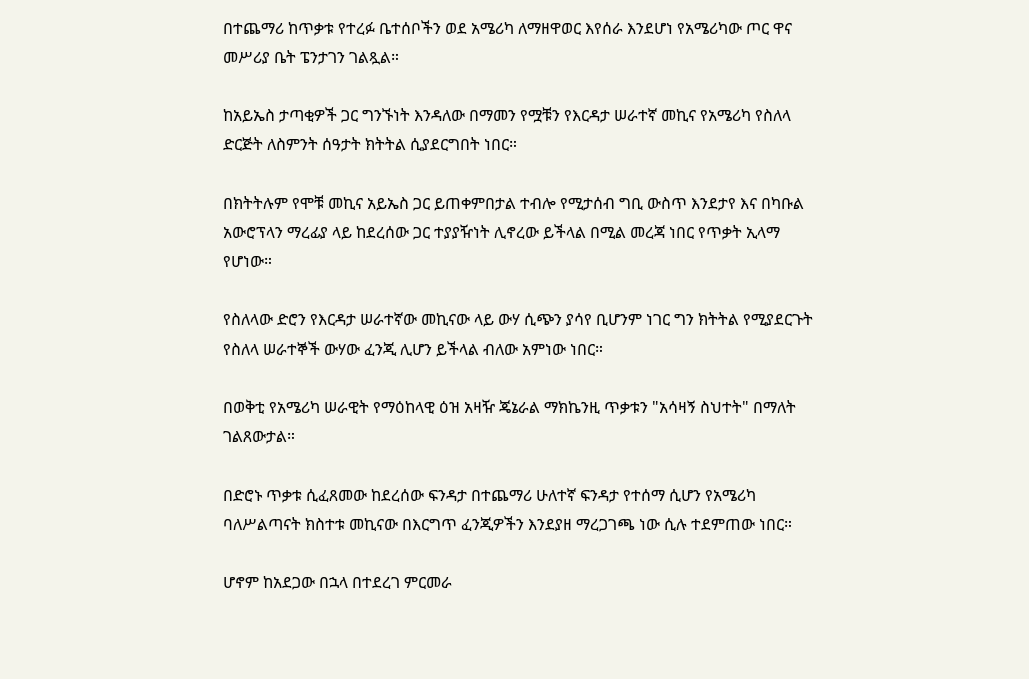በተጨማሪ ከጥቃቱ የተረፉ ቤተሰቦችን ወደ አሜሪካ ለማዘዋወር እየሰራ እንደሆነ የአሜሪካው ጦር ዋና መሥሪያ ቤት ፔንታገን ገልጿል።

ከአይኤስ ታጣቂዎች ጋር ግንኙነት እንዳለው በማመን የሟቹን የእርዳታ ሠራተኛ መኪና የአሜሪካ የስለላ ድርጅት ለስምንት ሰዓታት ክትትል ሲያደርግበት ነበር።

በክትትሉም የሞቹ መኪና አይኤስ ጋር ይጠቀምበታል ተብሎ የሚታሰብ ግቢ ውስጥ እንደታየ እና በካቡል አውሮፕላን ማረፊያ ላይ ከደረሰው ጋር ተያያዥነት ሊኖረው ይችላል በሚል መረጃ ነበር የጥቃት ኢላማ የሆነው።

የስለላው ድሮን የእርዳታ ሠራተኛው መኪናው ላይ ውሃ ሲጭን ያሳየ ቢሆንም ነገር ግን ክትትል የሚያደርጉት የስለላ ሠራተኞች ውሃው ፈንጂ ሊሆን ይችላል ብለው አምነው ነበር።

በወቅቲ የአሜሪካ ሠራዊት የማዕከላዊ ዕዝ አዛዥ ጄኔራል ማክኬንዚ ጥቃቱን "አሳዛኝ ስህተት" በማለት ገልጸውታል።

በድሮኑ ጥቃቱ ሲፈጸመው ከደረሰው ፍንዳታ በተጨማሪ ሁለተኛ ፍንዳታ የተሰማ ሲሆን የአሜሪካ ባለሥልጣናት ክስተቱ መኪናው በእርግጥ ፈንጂዎችን እንደያዘ ማረጋገጫ ነው ሲሉ ተደምጠው ነበር።

ሆኖም ከአደጋው በኋላ በተደረገ ምርመራ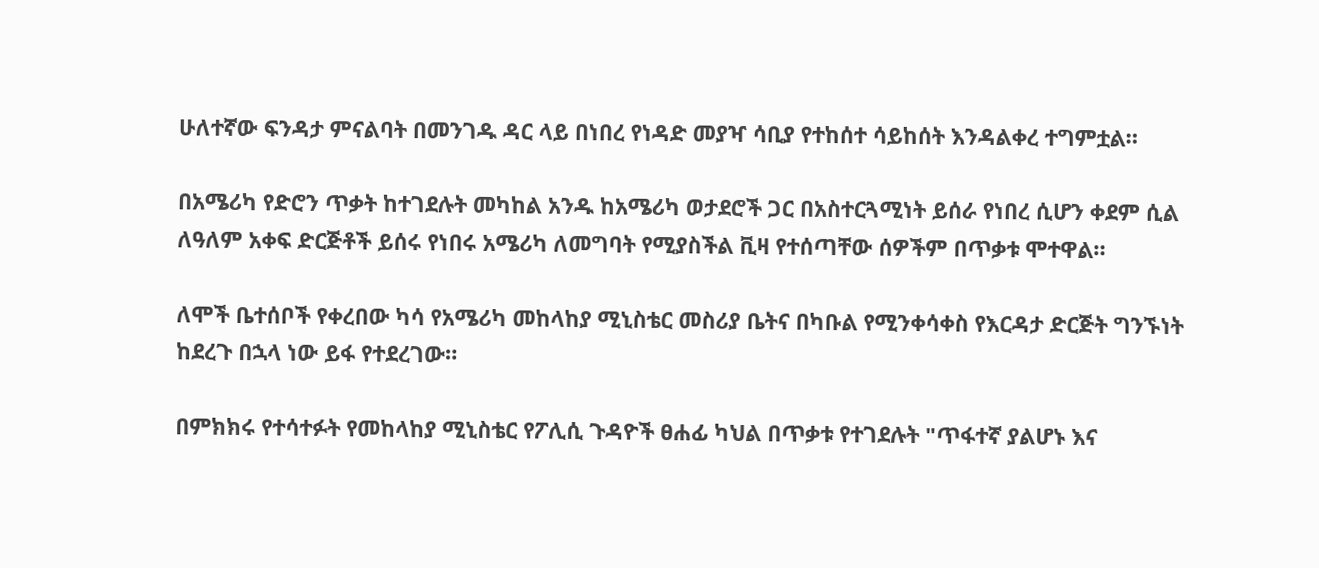ሁለተኛው ፍንዳታ ምናልባት በመንገዱ ዳር ላይ በነበረ የነዳድ መያዣ ሳቢያ የተከሰተ ሳይከሰት እንዳልቀረ ተግምቷል።

በአሜሪካ የድሮን ጥቃት ከተገደሉት መካከል አንዱ ከአሜሪካ ወታደሮች ጋር በአስተርጓሚነት ይሰራ የነበረ ሲሆን ቀደም ሲል ለዓለም አቀፍ ድርጅቶች ይሰሩ የነበሩ አሜሪካ ለመግባት የሚያስችል ቪዛ የተሰጣቸው ሰዎችም በጥቃቱ ሞተዋል።

ለሞች ቤተሰቦች የቀረበው ካሳ የአሜሪካ መከላከያ ሚኒስቴር መስሪያ ቤትና በካቡል የሚንቀሳቀስ የእርዳታ ድርጅት ግንኙነት ከደረጉ በኋላ ነው ይፋ የተደረገው።

በምክክሩ የተሳተፉት የመከላከያ ሚኒስቴር የፖሊሲ ጉዳዮች ፀሐፊ ካህል በጥቃቱ የተገደሉት "ጥፋተኛ ያልሆኑ እና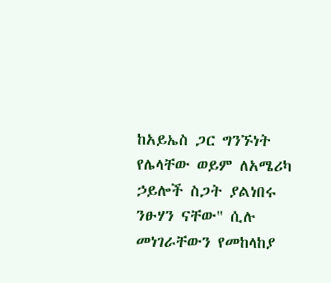ከአይኤስ ጋር ግንኙነት የሌላቸው ወይም ለአሜሪካ ኃይሎች ስጋት ያልነበሩ ንፁሃን ናቸው" ሲሉ መነገራቸውን የመከላከያ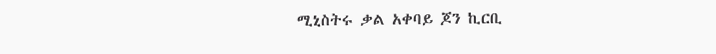ሚኒስትሩ ቃል አቀባይ ጆን ኪርቢ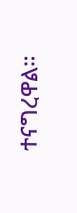ተናግረዋል።